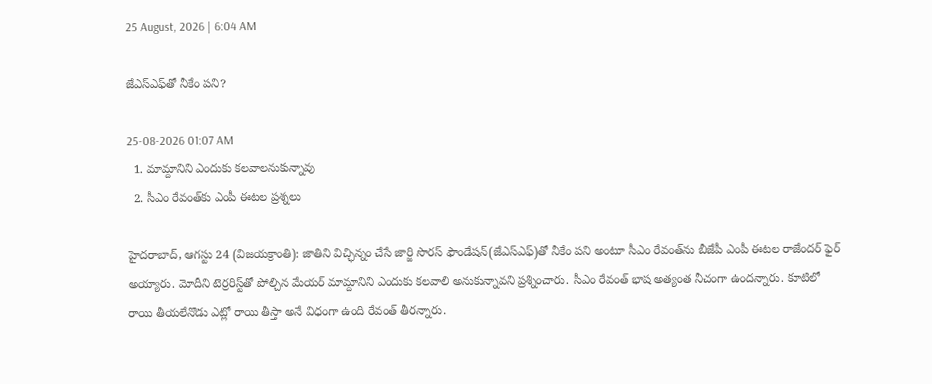25 August, 2026 | 6:04 AM

జేఎస్‌ఎఫ్‌తో నీకేం పని?

25-08-2026 01:07 AM
  1. మామ్దానిని ఎందుకు కలవాలనుకున్నావు
  2. సీఎం రేవంత్‌కు ఎంపీ ఈటల ప్రశ్నలు

హైదరాబాద్, ఆగస్టు 24 (విజయక్రాంతి): జాతిని విచ్ఛిన్నం చేసే జార్జి సొరస్ ఫౌండేషన్(జేఎస్‌ఎఫ్)తో నీకేం పని అంటూ సీఎం రేవంత్‌ను బీజేపీ ఎంపీ ఈటల రాజేందర్ ఫైర్ అయ్యారు. మోదీని టెర్రరిస్ట్‌తో పోల్చిన మేయర్ మామ్దానిని ఎందుకు కలవాలి అనుకున్నావని ప్రశ్నించారు. సీఎం రేవంత్ భాష అత్యంత నీచంగా ఉందన్నారు. కూటిలో రాయి తీయలేనొడు ఎట్లో రాయి తీస్తా అనే విధంగా ఉంది రేవంత్ తీరన్నారు.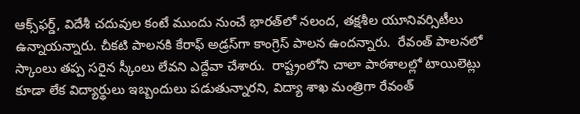ఆక్స్‌ఫర్డ్, విదేశీ చదువుల కంటే ముందు నుంచే భారత్‌లో నలంద, తక్షశీల యూనివర్సిటీలు ఉన్నాయన్నారు. చీకటి పాలనకి కేరాఫ్ అడ్రస్‌గా కాంగ్రెస్ పాలన ఉందన్నారు.  రేవంత్ పాలనలో స్కాంలు తప్ప సరైన స్కీంలు లేవని ఎద్దేవా చేశారు.  రాష్ట్రంలోని చాలా పాఠశాలల్లో టాయిలెట్లు కూడా లేక విద్యార్థులు ఇబ్బందులు పడుతున్నారని, విద్యా శాఖ మంత్రిగా రేవంత్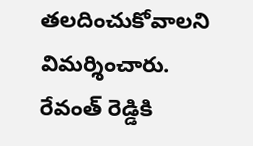తలదించుకోవాలని విమర్శించారు. రేవంత్ రెడ్డికి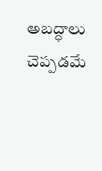అబద్ధాలు చెప్పడమే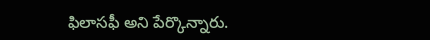ఫిలాసఫీ అని పేర్కొన్నారు.